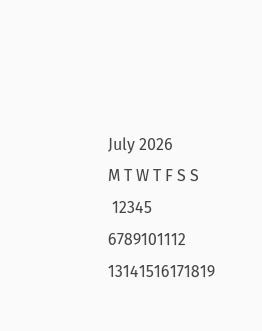July 2026
M T W T F S S
 12345
6789101112
13141516171819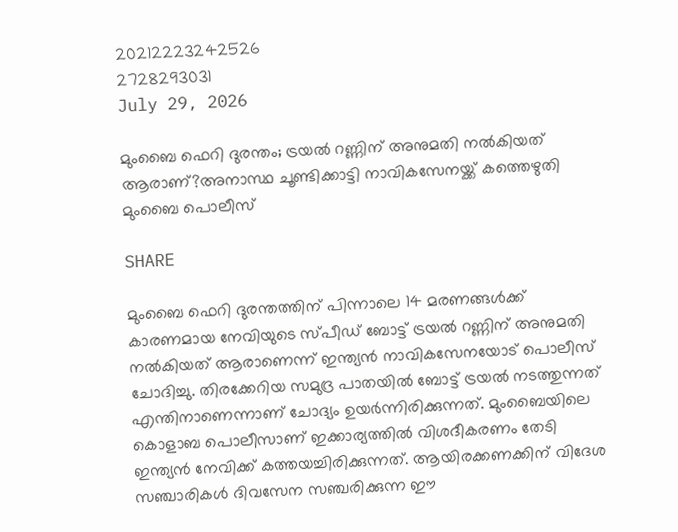20212223242526
2728293031
July 29, 2026

മുംബൈ ഫെറി ദുരന്തം; ട്രയൽ റണ്ണിന് അനുമതി നൽകിയത് ആരാണ്?അനാസ്ഥ ചൂണ്ടിക്കാട്ടി നാവികസേനയ്ക്ക് കത്തെഴുതി മുംബൈ പൊലീസ്

SHARE

മുംബൈ ഫെറി ദുരന്തത്തിന് പിന്നാലെ 14 മരണങ്ങൾക്ക് കാരണമായ നേവിയുടെ സ്പീഡ് ബോട്ട് ട്രയൽ റണ്ണിന് അനുമതി നൽകിയത് ആരാണെന്ന് ഇന്ത്യൻ നാവികസേനയോട് പൊലീസ് ചോദിച്ചു. തിരക്കേറിയ സമുദ്ര പാതയിൽ ബോട്ട് ട്രയൽ നടത്തുന്നത് എന്തിനാണെന്നാണ് ചോദ്യം ഉയർന്നിരിക്കുന്നത്. മുംബൈയിലെ കൊളാബ പൊലീസാണ് ഇക്കാര്യത്തിൽ വിശദീകരണം തേടി ഇന്ത്യൻ നേവിക്ക് കത്തയച്ചിരിക്കുന്നത്. ആയിരക്കണക്കിന് വിദേശ സഞ്ചാരികൾ ദിവസേന സഞ്ചരിക്കുന്ന ഈ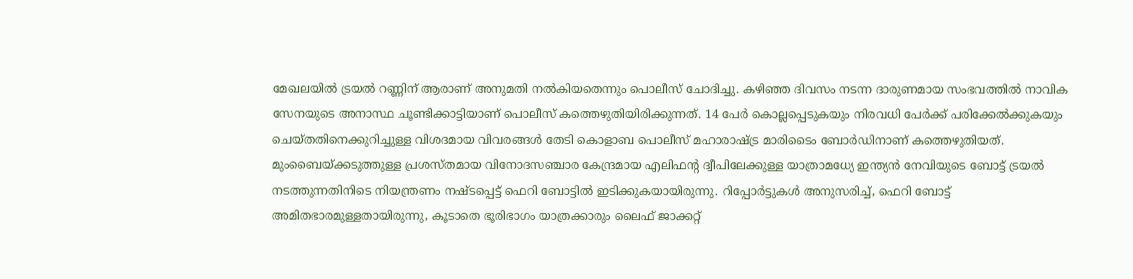മേഖലയിൽ ട്രയൽ റണ്ണിന് ആരാണ് അനുമതി നൽകിയതെന്നും പൊലീസ് ചോദിച്ചു. കഴിഞ്ഞ ദിവസം നടന്ന ദാരുണമായ സംഭവത്തിൽ നാവിക സേനയുടെ അനാസ്ഥ ചൂണ്ടിക്കാട്ടിയാണ് പൊലീസ് കത്തെഴുതിയിരിക്കുന്നത്. 14 പേർ കൊല്ലപ്പെടുകയും നിരവധി പേർക്ക് പരിക്കേൽക്കുകയും ചെയ്തതിനെക്കുറിച്ചുള്ള വിശദമായ വിവരങ്ങൾ തേടി കൊളാബ പൊലീസ് മഹാരാഷ്ട്ര മാരിടൈം ബോർഡിനാണ് കത്തെഴുതിയത്. മുംബൈയ്ക്കടുത്തുള്ള പ്രശസ്തമായ വിനോദസഞ്ചാര കേന്ദ്രമായ എലിഫൻ്റ ദ്വീപിലേക്കുള്ള യാത്രാമധ്യേ ഇന്ത്യൻ നേവിയുടെ ബോട്ട് ട്രയൽ നടത്തുന്നതിനിടെ നിയന്ത്രണം നഷ്ടപ്പെട്ട് ഫെറി ബോട്ടിൽ ഇടിക്കുകയായിരുന്നു. റിപ്പോർട്ടുകൾ അനുസരിച്ച്, ഫെറി ബോട്ട് അമിതഭാരമുള്ളതായിരുന്നു, കൂടാതെ ഭൂരിഭാഗം യാത്രക്കാരും ലൈഫ് ജാക്കറ്റ്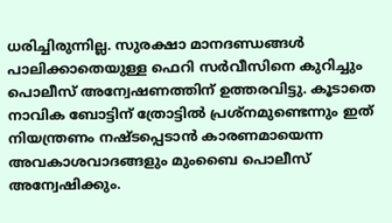ധരിച്ചിരുന്നില്ല. സുരക്ഷാ മാനദണ്ഡങ്ങൾ പാലിക്കാതെയുള്ള ഫെറി സർവീസിനെ കുറിച്ചും പൊലീസ് അന്വേഷണത്തിന് ഉത്തരവിട്ടു. കൂടാതെ നാവിക ബോട്ടിന് ത്രോട്ടിൽ പ്രശ്‌നമുണ്ടെന്നും ഇത് നിയന്ത്രണം നഷ്‌ടപ്പെടാൻ കാരണമായെന്ന അവകാശവാദങ്ങളും മുംബൈ പൊലീസ് അന്വേഷിക്കും.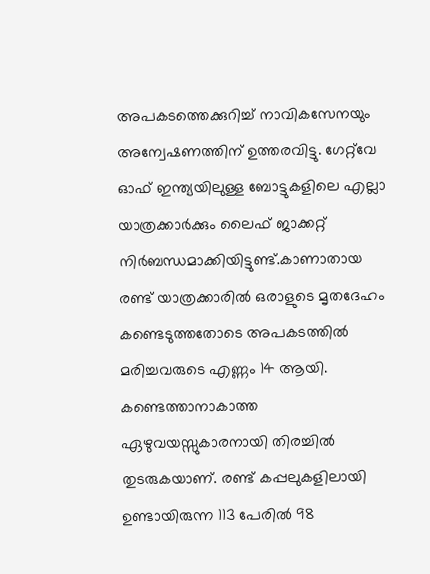അപകടത്തെക്കുറിച്ച് നാവികസേനയും അന്വേഷണത്തിന് ഉത്തരവിട്ടു. ഗേറ്റ്‌വേ ഓഫ് ഇന്ത്യയിലുള്ള ബോട്ടുകളിലെ എല്ലാ യാത്രക്കാർക്കും ലൈഫ് ജാക്കറ്റ് നിർബന്ധമാക്കിയിട്ടുണ്ട്.കാണാതായ രണ്ട് യാത്രക്കാരിൽ ഒരാളുടെ മൃതദേഹം കണ്ടെടുത്തതോടെ അപകടത്തിൽ മരിച്ചവരുടെ എണ്ണം 14 ആയി. കണ്ടെത്താനാകാത്ത ഏഴുവയസ്സുകാരനായി തിരച്ചിൽ തുടരുകയാണ്. രണ്ട് കപ്പലുകളിലായി ഉണ്ടായിരുന്ന 113 പേരിൽ 98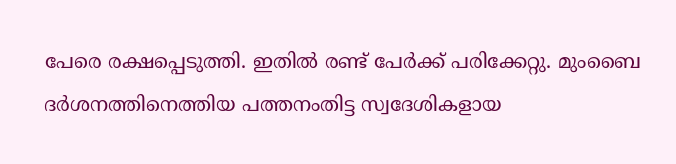പേരെ രക്ഷപ്പെടുത്തി. ഇതിൽ രണ്ട് പേർക്ക് പരിക്കേറ്റു. മുംബൈ ദർശനത്തിനെത്തിയ പത്തനംതിട്ട സ്വദേശികളായ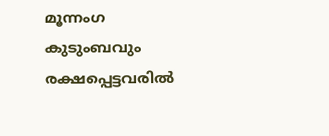മൂന്നംഗ കുടുംബവും രക്ഷപ്പെട്ടവരിൽ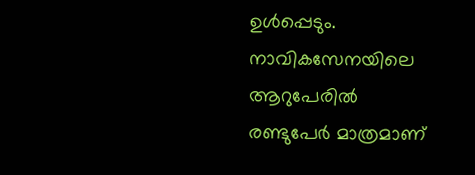ഉൾപ്പെടും. നാവികസേനയിലെ ആറുപേരിൽ രണ്ടുപേർ മാത്രമാണ്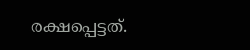രക്ഷപ്പെട്ടത്.